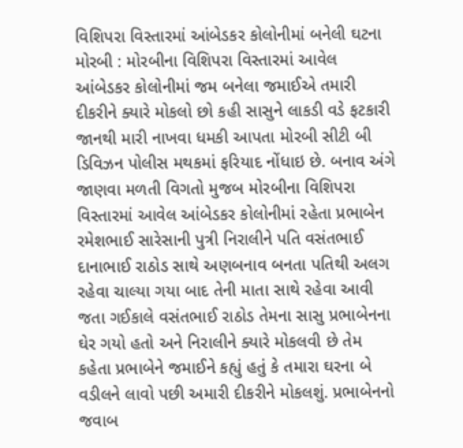વિશિપરા વિસ્તારમાં આંબેડકર કોલોનીમાં બનેલી ઘટના મોરબી : મોરબીના વિશિપરા વિસ્તારમાં આવેલ આંબેડકર કોલોનીમાં જમ બનેલા જમાઈએ તમારી દીકરીને ક્યારે મોકલો છો કહી સાસુને લાકડી વડે ફટકારી જાનથી મારી નાખવા ધમકી આપતા મોરબી સીટી બી ડિવિઝન પોલીસ મથકમાં ફરિયાદ નોંધાઇ છે. બનાવ અંગે જાણવા મળતી વિગતો મુજબ મોરબીના વિશિપરા વિસ્તારમાં આવેલ આંબેડકર કોલોનીમાં રહેતા પ્રભાબેન રમેશભાઈ સારેસાની પુત્રી નિરાલીને પતિ વસંતભાઈ દાનાભાઈ રાઠોડ સાથે અણબનાવ બનતા પતિથી અલગ રહેવા ચાલ્યા ગયા બાદ તેની માતા સાથે રહેવા આવી જતા ગઈકાલે વસંતભાઈ રાઠોડ તેમના સાસુ પ્રભાબેનના ઘેર ગયો હતો અને નિરાલીને ક્યારે મોકલવી છે તેમ કહેતા પ્રભાબેને જમાઈને કહ્યું હતું કે તમારા ઘરના બે વડીલને લાવો પછી અમારી દીકરીને મોકલશું. પ્રભાબેનનો જવાબ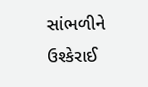સાંભળીને ઉશ્કેરાઈ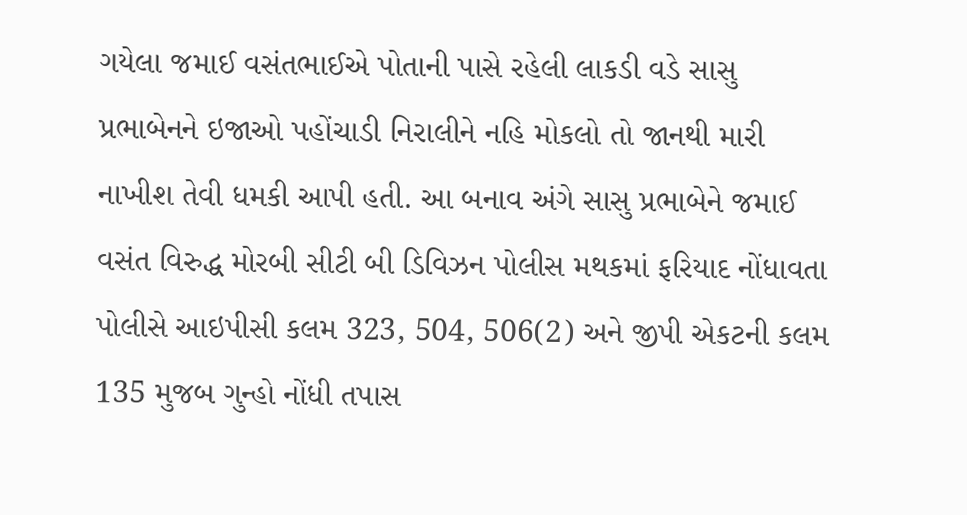ગયેલા જમાઈ વસંતભાઈએ પોતાની પાસે રહેલી લાકડી વડે સાસુ પ્રભાબેનને ઇજાઓ પહોંચાડી નિરાલીને નહિ મોકલો તો જાનથી મારી નાખીશ તેવી ધમકી આપી હતી. આ બનાવ અંગે સાસુ પ્રભાબેને જમાઈ વસંત વિરુદ્ધ મોરબી સીટી બી ડિવિઝન પોલીસ મથકમાં ફરિયાદ નોંધાવતા પોલીસે આઇપીસી કલમ 323, 504, 506(2) અને જીપી એકટની કલમ 135 મુજબ ગુન્હો નોંધી તપાસ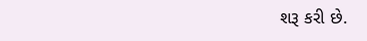શરૂ કરી છે.